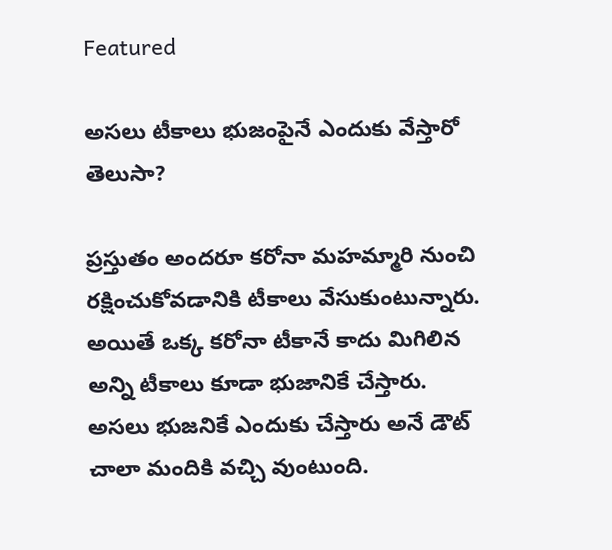Featured

అసలు టీకాలు భుజంపైనే ఎందుకు వేస్తారో తెలుసా?

ప్రస్తుతం అందరూ కరోనా మహమ్మారి నుంచి రక్షించుకోవడానికి టీకాలు వేసుకుంటున్నారు. అయితే ఒక్క కరోనా టీకానే కాదు మిగిలిన అన్ని టీకాలు కూడా భుజానికే చేస్తారు. అసలు భుజనికే ఎందుకు చేస్తారు అనే డౌట్ చాలా మందికి వచ్చి వుంటుంది.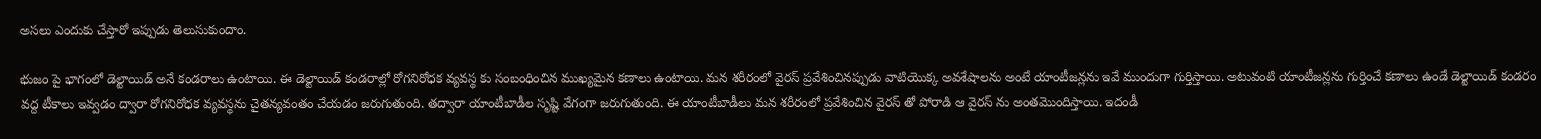అసలు ఎందుకు చేస్తారో ఇప్పుడు తెలుసుకుందాం.

భుజం పై భాగంలో డెల్టాయిడ్ అనే కండరాలు ఉంటాయి. ఈ డెల్టాయిడ్ కండరాల్లో రోగనిరోధక వ్యవస్థ కు సంబంధించిన ముఖ్యమైన కణాలు ఉంటాయి. మన శరీరంలో వైరస్ ప్రవేశించినప్పుడు వాటియొక్క అవశేషాలను అంటే యాంటీజన్లను ఇవే ముందుగా గుర్తిస్తాయి. అటువంటి యాంటీజన్లను గుర్తించే కణాలు ఉండే డెల్టాయిడ్ కండరం వద్ద టీకాలు ఇవ్వడం ద్వారా రోగనిరోధక వ్యవస్థను చైతన్యవంతం చేయడం జరుగుతుంది. తద్వారా యాంటీబాడీల సృష్టి వేగంగా జరుగుతుంది. ఈ యాంటీబాడీలు మన శరీరంలో ప్రవేశించిన వైరస్ తో పోరాడి ఆ వైరస్ ను అంతమొందిస్తాయి. ఇదండీ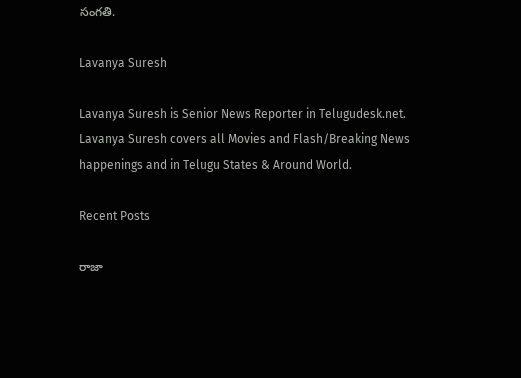సంగతి.

Lavanya Suresh

Lavanya Suresh is Senior News Reporter in Telugudesk.net. Lavanya Suresh covers all Movies and Flash/Breaking News happenings and in Telugu States & Around World.

Recent Posts

రాజా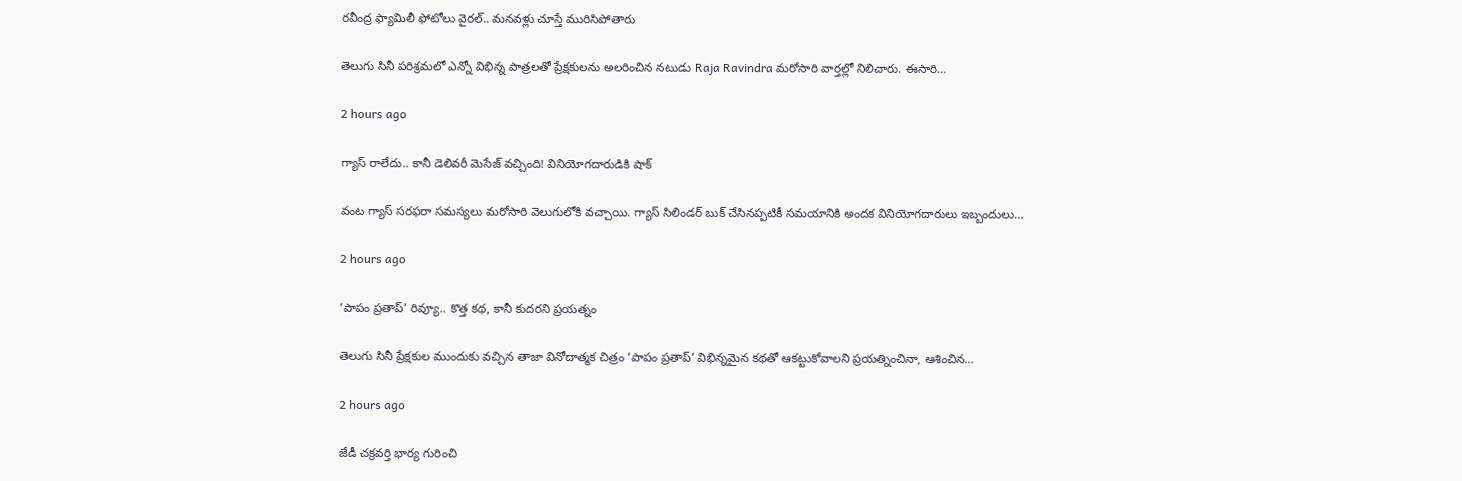రవీంద్ర ఫ్యామిలీ ఫోటోలు వైరల్.. మనవళ్లు చూస్తే మురిసిపోతారు

తెలుగు సినీ పరిశ్రమలో ఎన్నో విభిన్న పాత్రలతో ప్రేక్షకులను అలరించిన నటుడు Raja Ravindra మరోసారి వార్తల్లో నిలిచారు. ఈసారి…

2 hours ago

గ్యాస్ రాలేదు.. కానీ డెలివరీ మెసేజ్ వచ్చింది! వినియోగదారుడికి షాక్

వంట గ్యాస్ సరఫరా సమస్యలు మరోసారి వెలుగులోకి వచ్చాయి. గ్యాస్ సిలిండర్ బుక్ చేసినప్పటికీ సమయానికి అందక వినియోగదారులు ఇబ్బందులు…

2 hours ago

‘పాపం ప్రతాప్‌’ రివ్యూ.. కొత్త కథ, కానీ కుదరని ప్రయత్నం

తెలుగు సినీ ప్రేక్షకుల ముందుకు వచ్చిన తాజా వినోదాత్మక చిత్రం ‘పాపం ప్రతాప్‌’ విభిన్నమైన కథతో ఆకట్టుకోవాలని ప్రయత్నించినా, ఆశించిన…

2 hours ago

జేడీ చక్రవర్తి భార్య గురించి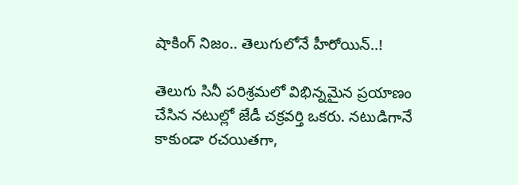షాకింగ్ నిజం.. తెలుగులోనే హీరోయిన్..!

తెలుగు సినీ పరిశ్రమలో విభిన్నమైన ప్రయాణం చేసిన నటుల్లో జేడీ చక్రవర్తి ఒకరు. నటుడిగానే కాకుండా రచయితగా,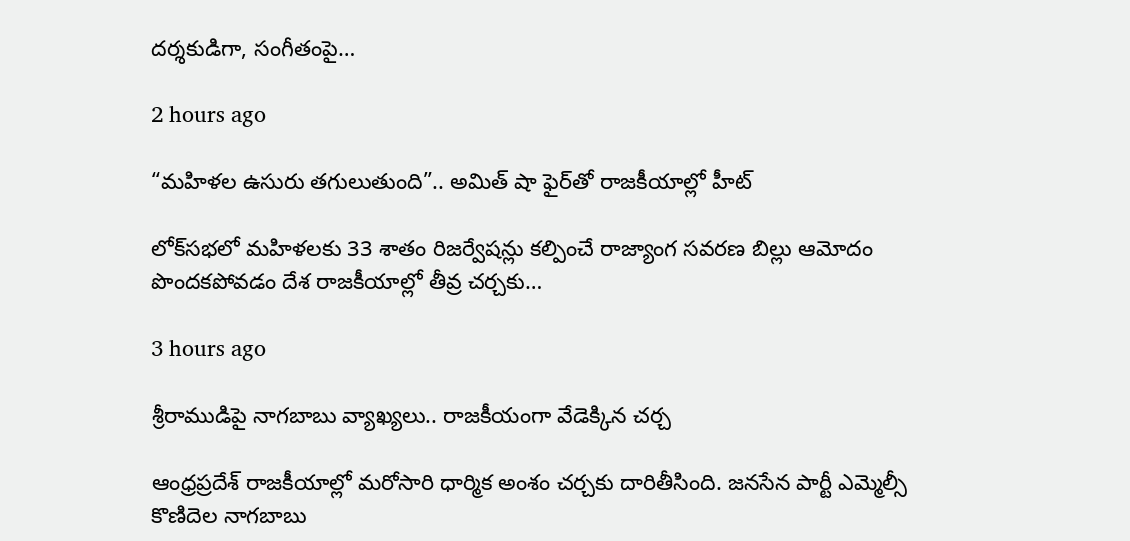దర్శకుడిగా, సంగీతంపై…

2 hours ago

“మహిళల ఉసురు తగులుతుంది”.. అమిత్ షా ఫైర్‌తో రాజకీయాల్లో హీట్

లోక్‌సభలో మహిళలకు 33 శాతం రిజర్వేషన్లు కల్పించే రాజ్యాంగ సవరణ బిల్లు ఆమోదం పొందకపోవడం దేశ రాజకీయాల్లో తీవ్ర చర్చకు…

3 hours ago

శ్రీరాముడిపై నాగబాబు వ్యాఖ్యలు.. రాజకీయంగా వేడెక్కిన చర్చ

ఆంధ్రప్రదేశ్ రాజకీయాల్లో మరోసారి ధార్మిక అంశం చర్చకు దారితీసింది. జనసేన పార్టీ ఎమ్మెల్సీ కొణిదెల నాగబాబు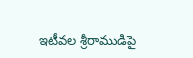ఇటీవల శ్రీరాముడిపై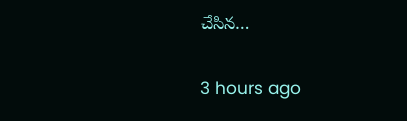చేసిన…

3 hours ago